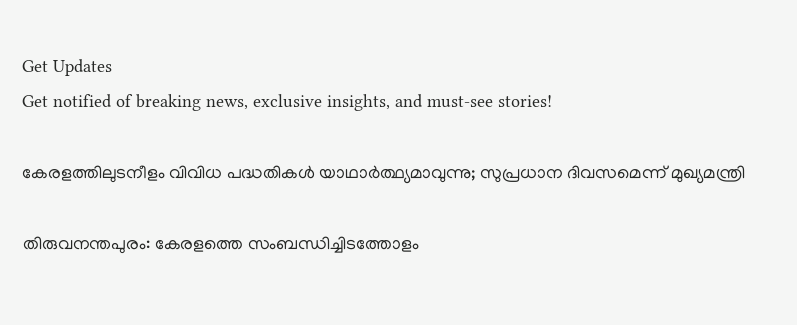Get Updates
Get notified of breaking news, exclusive insights, and must-see stories!

കേരളത്തിലുടനീളം വിവിധ പദ്ധതികള്‍ യാഥാര്‍ത്ഥ്യമാവുന്നു; സുപ്രധാന ദിവസമെന്ന് മുഖ്യമന്ത്രി

തിരുവനന്തപുരം: കേരളത്തെ സംബന്ധിച്ചിടത്തോളം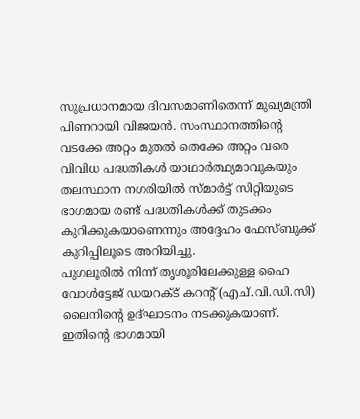സുപ്രധാനമായ ദിവസമാണിതെന്ന് മുഖ്യമന്ത്രി പിണറായി വിജയന്‍. സംസ്ഥാനത്തിന്‍റെ വടക്കേ അറ്റം മുതല്‍ തെക്കേ അറ്റം വരെ വിവിധ പദ്ധതികള്‍ യാഥാര്‍ത്ഥ്യമാവുകയും തലസ്ഥാന നഗരിയില്‍ സ്മാര്‍ട്ട് സിറ്റിയുടെ ഭാഗമായ രണ്ട് പദ്ധതികള്‍ക്ക് തുടക്കം കുറിക്കുകയാണെന്നും അദ്ദേഹം ഫേസ്ബുക്ക് കുറിപ്പിലൂടെ അറിയിച്ചു.
പുഗലൂരില്‍ നിന്ന് തൃശൂരിലേക്കുള്ള ഹൈ വോള്‍ട്ടേജ് ഡയറക്ട് കറന്‍റ് (എച്.വി.ഡി.സി) ലൈനിൻ്റെ ഉദ്ഘാടനം നടക്കുകയാണ്. ഇതിന്‍റെ ഭാഗമായി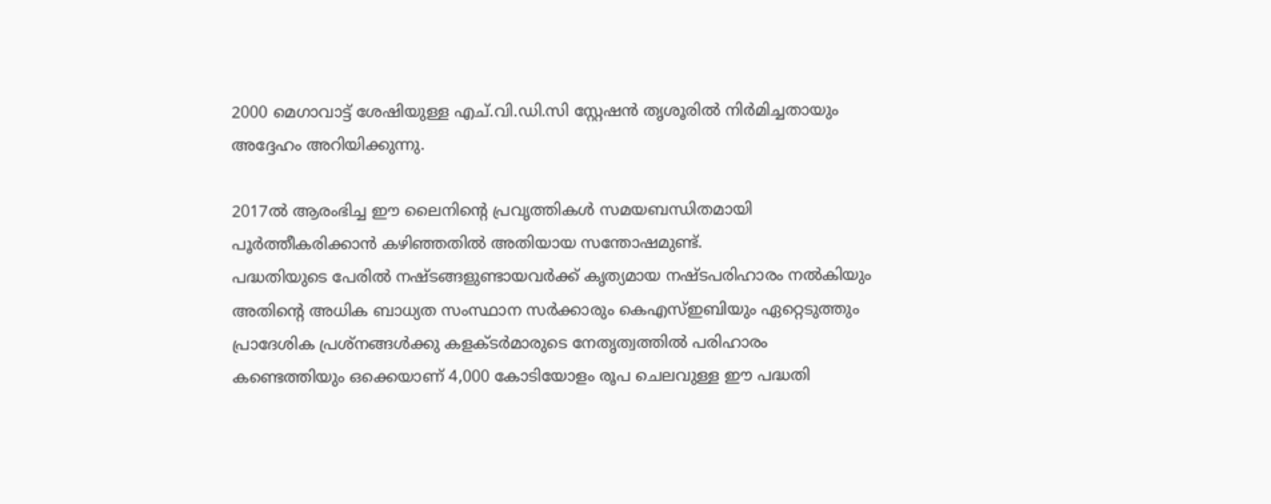2000 മെഗാവാട്ട് ശേഷിയുള്ള എച്.വി.ഡി.സി സ്റ്റേഷന്‍ തൃശൂരില്‍ നിര്‍മിച്ചതായും അദ്ദേഹം അറിയിക്കുന്നു.

2017ല്‍ ആരംഭിച്ച ഈ ലൈനിന്‍റെ പ്രവൃത്തികള്‍ സമയബന്ധിതമായി പൂര്‍ത്തീകരിക്കാന്‍ കഴിഞ്ഞതില്‍ അതിയായ സന്തോഷമുണ്ട്.
പദ്ധതിയുടെ പേരില്‍ നഷ്ടങ്ങളുണ്ടായവര്‍ക്ക് കൃത്യമായ നഷ്ടപരിഹാരം നല്‍കിയും അതിന്‍റെ അധിക ബാധ്യത സംസ്ഥാന സര്‍ക്കാരും കെഎസ്ഇബിയും ഏറ്റെടുത്തും പ്രാദേശിക പ്രശ്നങ്ങള്‍ക്കു കളക്ടര്‍മാരുടെ നേതൃത്വത്തില്‍ പരിഹാരം കണ്ടെത്തിയും ഒക്കെയാണ് 4,000 കോടിയോളം രൂപ ചെലവുള്ള ഈ പദ്ധതി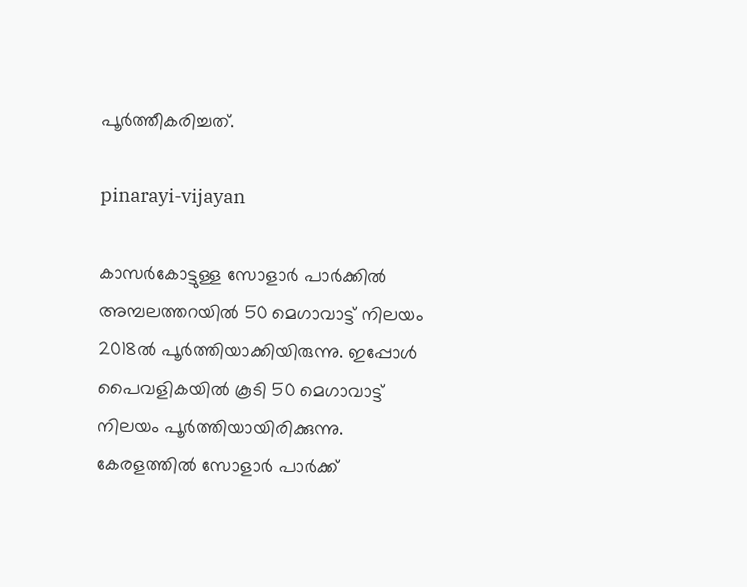പൂര്‍ത്തീകരിച്ചത്.

pinarayi-vijayan

കാസര്‍കോട്ടുള്ള സോളാര്‍ പാര്‍ക്കില്‍ അമ്പലത്തറയില്‍ 50 മെഗാവാട്ട് നിലയം 2018ല്‍ പൂര്‍ത്തിയാക്കിയിരുന്നു. ഇപ്പോള്‍ പൈവളികയില്‍ കൂടി 50 മെഗാവാട്ട് നിലയം പൂര്‍ത്തിയായിരിക്കുന്നു. കേരളത്തില്‍ സോളാര്‍ പാര്‍ക്ക്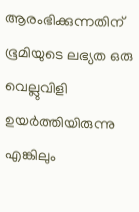ആരംഭിക്കുന്നതിന് ഭൂമിയുടെ ലഭ്യത ഒരു വെല്ലുവിളി ഉയര്‍ത്തിയിരുന്നു എങ്കിലും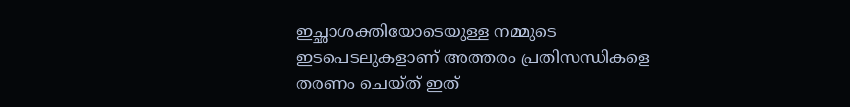ഇച്ഛാശക്തിയോടെയുള്ള നമ്മുടെ ഇടപെടലുകളാണ് അത്തരം പ്രതിസന്ധികളെ തരണം ചെയ്ത് ഇത്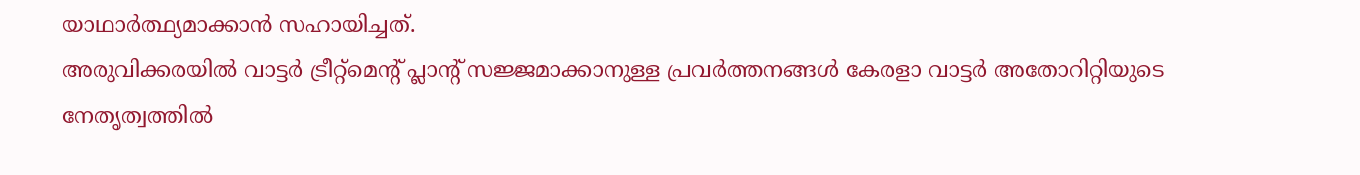യാഥാര്‍ത്ഥ്യമാക്കാന്‍ സഹായിച്ചത്.
അരുവിക്കരയില്‍ വാട്ടര്‍ ട്രീറ്റ്മെന്‍റ് പ്ലാന്‍റ് സജ്ജമാക്കാനുള്ള പ്രവര്‍ത്തനങ്ങള്‍ കേരളാ വാട്ടര്‍ അതോറിറ്റിയുടെ നേതൃത്വത്തില്‍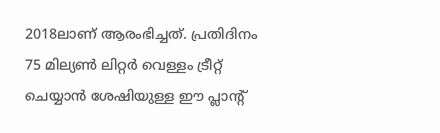2018ലാണ് ആരംഭിച്ചത്. പ്രതിദിനം 75 മില്യണ്‍ ലിറ്റര്‍ വെള്ളം ട്രീറ്റ് ചെയ്യാന്‍ ശേഷിയുള്ള ഈ പ്ലാൻ്റ്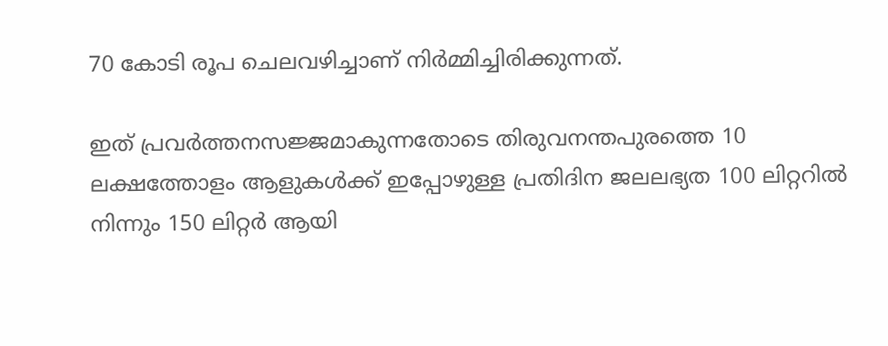70 കോടി രൂപ ചെലവഴിച്ചാണ് നിർമ്മിച്ചിരിക്കുന്നത്.

ഇത് പ്രവര്‍ത്തനസജ്ജമാകുന്നതോടെ തിരുവനന്തപുരത്തെ 10 ലക്ഷത്തോളം ആളുകള്‍ക്ക് ഇപ്പോഴുള്ള പ്രതിദിന ജലലഭ്യത 100 ലിറ്ററില്‍ നിന്നും 150 ലിറ്റര്‍ ആയി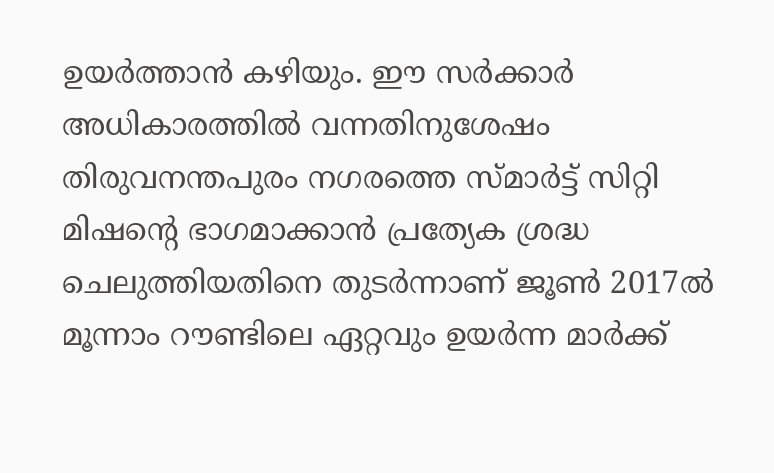ഉയര്‍ത്താന്‍ കഴിയും. ഈ സര്‍ക്കാര്‍ അധികാരത്തില്‍ വന്നതിനുശേഷം തിരുവനന്തപുരം നഗരത്തെ സ്മാര്‍ട്ട് സിറ്റി മിഷന്‍റെ ഭാഗമാക്കാന്‍ പ്രത്യേക ശ്രദ്ധ ചെലുത്തിയതിനെ തുടര്‍ന്നാണ് ജൂണ്‍ 2017ല്‍ മൂന്നാം റൗണ്ടിലെ ഏറ്റവും ഉയര്‍ന്ന മാര്‍ക്ക്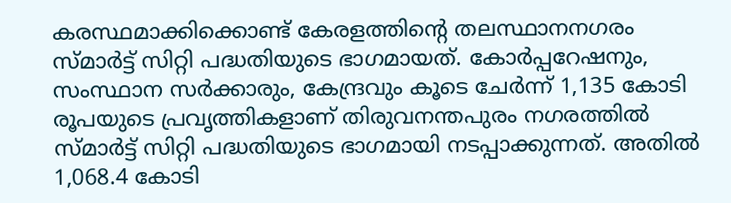കരസ്ഥമാക്കിക്കൊണ്ട് കേരളത്തിന്‍റെ തലസ്ഥാനനഗരം സ്മാര്‍ട്ട് സിറ്റി പദ്ധതിയുടെ ഭാഗമായത്. കോര്‍പ്പറേഷനും, സംസ്ഥാന സര്‍ക്കാരും, കേന്ദ്രവും കൂടെ ചേര്‍ന്ന് 1,135 കോടി രൂപയുടെ പ്രവൃത്തികളാണ് തിരുവനന്തപുരം നഗരത്തില്‍ സ്മാര്‍ട്ട് സിറ്റി പദ്ധതിയുടെ ഭാഗമായി നടപ്പാക്കുന്നത്. അതില്‍ 1,068.4 കോടി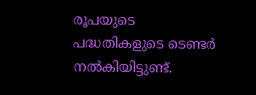രൂപയുടെ പദ്ധതികളുടെ ടെണ്ടര്‍ നല്‍കിയിട്ടുണ്ട്.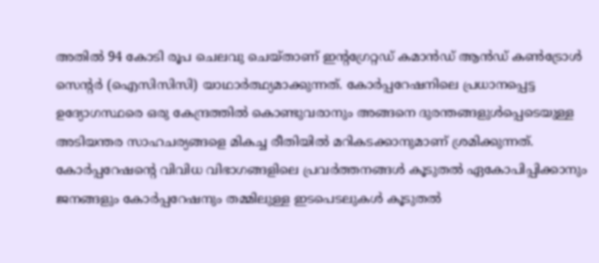അതില്‍ 94 കോടി രൂപ ചെലവു ചെയ്താണ് ഇന്‍റഗ്രേറ്റഡ് കമാന്‍ഡ് ആന്‍ഡ് കണ്‍ട്രോള്‍ സെന്‍റര്‍ (ഐസിസിസി) യാഥാര്‍ത്ഥ്യമാക്കുന്നത്. കോര്‍പ്പറേഷനിലെ പ്രധാനപ്പെട്ട ഉദ്യോഗസ്ഥരെ ഒരു കേന്ദ്രത്തില്‍ കൊണ്ടുവരാനും അങ്ങനെ ദുരന്തങ്ങളുള്‍പ്പെടെയുള്ള അടിയന്തര സാഹചര്യങ്ങളെ മികച്ച രീതിയില്‍ മറികടക്കാനുമാണ് ശ്രമിക്കുന്നത്. കോര്‍പ്പറേഷന്‍റെ വിവിധ വിഭാഗങ്ങളിലെ പ്രവര്‍ത്തനങ്ങള്‍ കൂടുതല്‍ ഏകോപിപ്പിക്കാനും ജനങ്ങളും കോര്‍പ്പറേഷനും തമ്മിലുള്ള ഇടപെടലുകള്‍ കൂടുതല്‍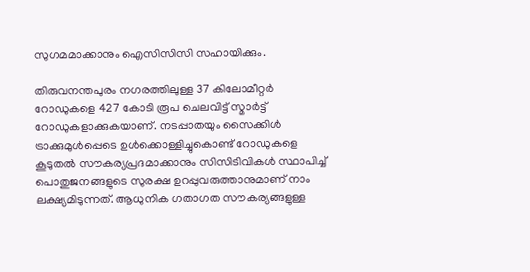സുഗമമാക്കാനും ഐസിസിസി സഹായിക്കും.

തിരുവനന്തപുരം നഗരത്തിലുള്ള 37 കിലോമീറ്റര്‍ റോഡുകളെ 427 കോടി രൂപ ചെലവിട്ട് സ്മാര്‍ട്ട് റോഡുകളാക്കുകയാണ്. നടപ്പാതയും സൈക്കിള്‍ ട്രാക്കുമുള്‍പ്പെടെ ഉള്‍ക്കൊള്ളിച്ചുകൊണ്ട് റോഡുകളെ കൂടുതല്‍ സൗകര്യപ്രദമാക്കാനും സിസിടിവികള്‍ സ്ഥാപിച്ച് പൊതുജനങ്ങളുടെ സുരക്ഷ ഉറപ്പുവരുത്താനുമാണ് നാം ലക്ഷ്യമിടുന്നത്. ആധുനിക ഗതാഗത സൗകര്യങ്ങളുള്ള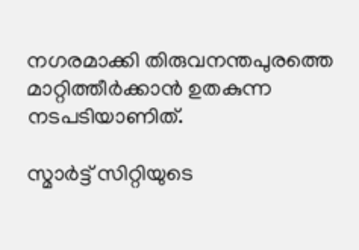നഗരമാക്കി തിരുവനന്തപുരത്തെ മാറ്റിത്തീര്‍ക്കാന്‍ ഉതകുന്ന നടപടിയാണിത്.

സ്മാര്‍ട്ട് സിറ്റിയുടെ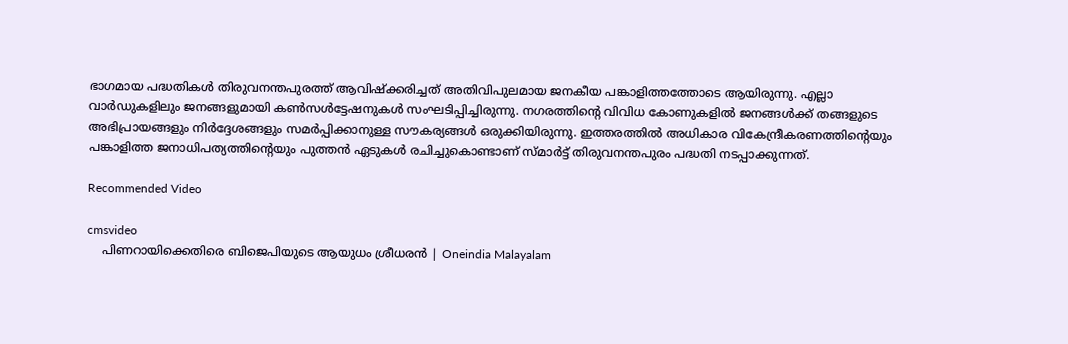ഭാഗമായ പദ്ധതികള്‍ തിരുവനന്തപുരത്ത് ആവിഷ്ക്കരിച്ചത് അതിവിപുലമായ ജനകീയ പങ്കാളിത്തത്തോടെ ആയിരുന്നു. എല്ലാ വാര്‍ഡുകളിലും ജനങ്ങളുമായി കണ്‍സള്‍ട്ടേഷനുകള്‍ സംഘടിപ്പിച്ചിരുന്നു. നഗരത്തിന്‍റെ വിവിധ കോണുകളില്‍ ജനങ്ങള്‍ക്ക് തങ്ങളുടെ അഭിപ്രായങ്ങളും നിര്‍ദ്ദേശങ്ങളും സമര്‍പ്പിക്കാനുള്ള സൗകര്യങ്ങള്‍ ഒരുക്കിയിരുന്നു. ഇത്തരത്തില്‍ അധികാര വികേന്ദ്രീകരണത്തിന്‍റെയും പങ്കാളിത്ത ജനാധിപത്യത്തിന്‍റെയും പുത്തന്‍ ഏടുകള്‍ രചിച്ചുകൊണ്ടാണ് സ്മാര്‍ട്ട് തിരുവനന്തപുരം പദ്ധതി നടപ്പാക്കുന്നത്.

Recommended Video

cmsvideo
    പിണറായിക്കെതിരെ ബിജെപിയുടെ ആയുധം ശ്രീധരന്‍ | Oneindia Malayalam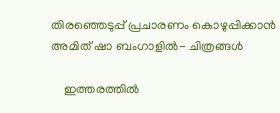തിരഞ്ഞെടുപ്പ് പ്രചാരണം കൊഴുപ്പിക്കാൻ അമിത് ഷാ ബംഗാളിൽ- ചിത്രങ്ങൾ

    ഇത്തരത്തിൽ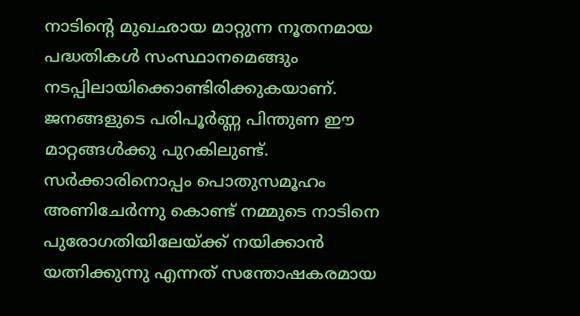നാടിൻ്റെ മുഖഛായ മാറ്റുന്ന നൂതനമായ പദ്ധതികൾ സംസ്ഥാനമെങ്ങും നടപ്പിലായിക്കൊണ്ടിരിക്കുകയാണ്. ജനങ്ങളുടെ പരിപൂർണ്ണ പിന്തുണ ഈ മാറ്റങ്ങൾക്കു പുറകിലുണ്ട്. സർക്കാരിനൊപ്പം പൊതുസമൂഹം അണിചേർന്നു കൊണ്ട് നമ്മുടെ നാടിനെ പുരോഗതിയിലേയ്ക്ക് നയിക്കാൻ യത്നിക്കുന്നു എന്നത് സന്തോഷകരമായ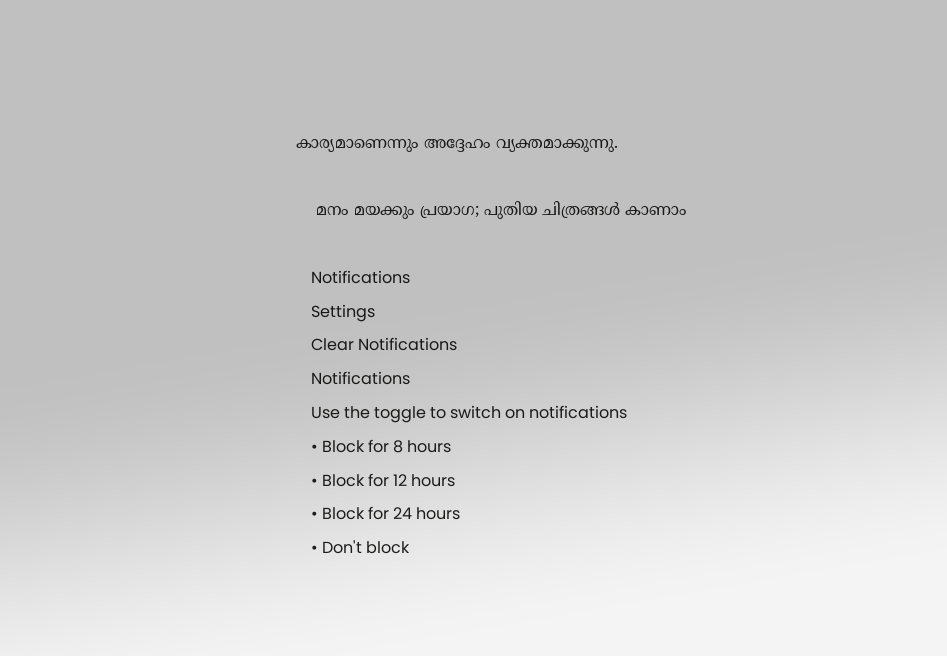കാര്യമാണെന്നും അദ്ദേഹം വ്യക്തമാക്കുന്നു.

    മനം മയക്കും പ്രയാഗ; പുതിയ ചിത്രങ്ങള്‍ കാണാം

    Notifications
    Settings
    Clear Notifications
    Notifications
    Use the toggle to switch on notifications
    • Block for 8 hours
    • Block for 12 hours
    • Block for 24 hours
    • Don't block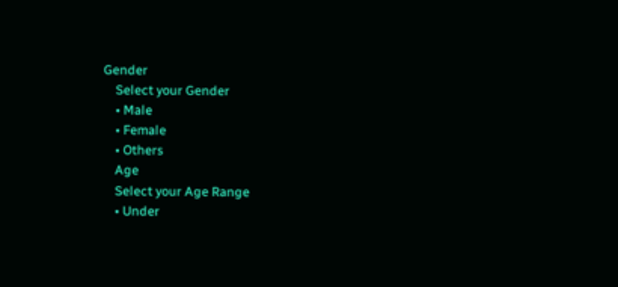Gender
    Select your Gender
    • Male
    • Female
    • Others
    Age
    Select your Age Range
    • Under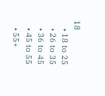18
    • 18 to 25
    • 26 to 35
    • 36 to 45
    • 45 to 55
    • 55+